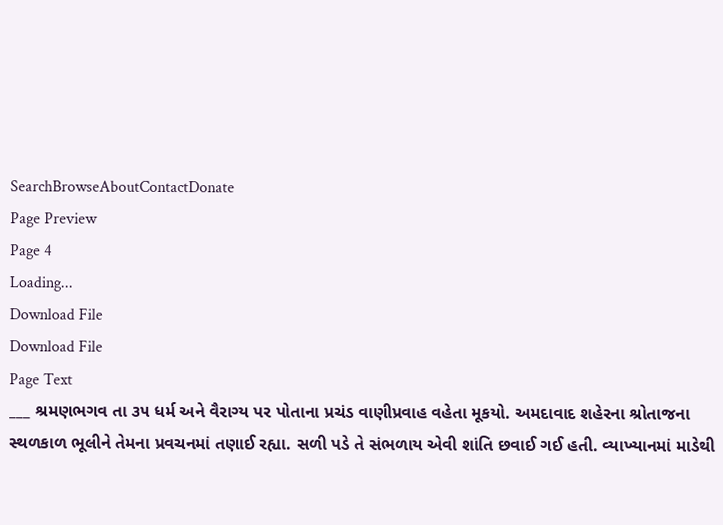SearchBrowseAboutContactDonate
Page Preview
Page 4
Loading...
Download File
Download File
Page Text
___ શ્રમણભગવ તા ૩૫ ધર્મ અને વૈરાગ્ય પર પોતાના પ્રચંડ વાણીપ્રવાહ વહેતા મૂકયો. અમદાવાદ શહેરના શ્રોતાજના સ્થળકાળ ભૂલીને તેમના પ્રવચનમાં તણાઈ રહ્યા. સળી પડે તે સંભળાય એવી શાંતિ છવાઈ ગઈ હતી. વ્યાખ્યાનમાં માડેથી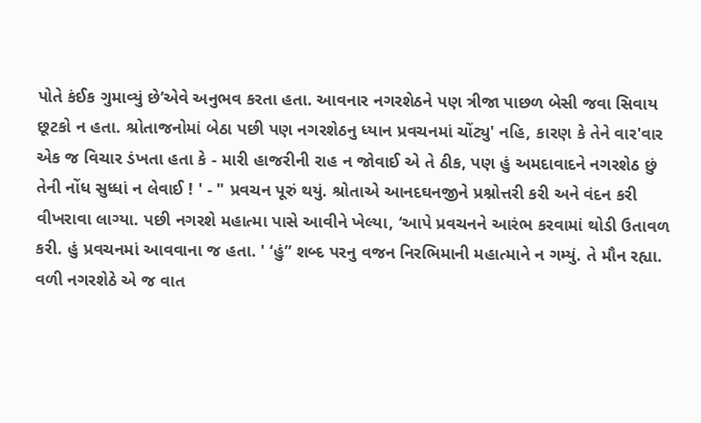પોતે કંઈક ગુમાવ્યું છે’એવે અનુભવ કરતા હતા. આવનાર નગરશેઠને પણ ત્રીજા પાછળ બેસી જવા સિવાય છૂટકો ન હતા. શ્રોતાજનોમાં બેઠા પછી પણ નગરશેઠનુ ધ્યાન પ્રવચનમાં ચોંટ્યુ' નહિ, કારણ કે તેને વાર'વાર એક જ વિચાર ડંખતા હતા કે - મારી હાજરીની રાહ ન જોવાઈ એ તે ઠીક, પણ હું અમદાવાદને નગરશેઠ છું તેની નોંધ સુધ્ધાં ન લેવાઈ ! ' - " પ્રવચન પૂરું થયું. શ્રોતાએ આનદઘનજીને પ્રશ્નોત્તરી કરી અને વંદન કરી વીખરાવા લાગ્યા. પછી નગરશે મહાત્મા પાસે આવીને ખેલ્યા, ‘આપે પ્રવચનને આરંભ કરવામાં થોડી ઉતાવળ કરી. હું પ્રવચનમાં આવવાના જ હતા. ' ‘હું” શબ્દ પરનુ વજન નિરભિમાની મહાત્માને ન ગમ્યું. તે મૌન રહ્યા. વળી નગરશેઠે એ જ વાત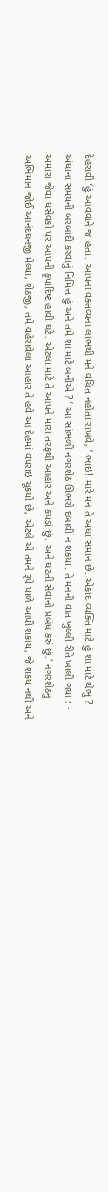દેહરાવી ‘હું આવવાને જ હતા. આપના વક્તવ્યના લાભથી મને વચિત નહોતા રાખવે, ‘ ભાઇ! મારે મન તે અધા સમાન છે. એકાદ વ્યક્તિ માટે હું શા માટે થેભુ ? અંધાના સમયની બરબાદી કરવાનું નિમિત્ત હું અને તમે શા માટે બનીએ ? ’ આ સાંભળી નગરશેઠ ઊભરો દબાવી ન શકયા. તે મનની વાત ખુલ્લી રીતે ખાલી ગયા : · અમારા જેવા ધસેવકો પર આપની કૃપાદિષ્ટ હાવી ઘટે. એટલા માટે તે આપને મારા તરફથી આહાર અને કપડાં છું. અને ઘટતી સેવાનો પ્રબંધ કરું છું.' નગરશેઠનુ અભિમાન જોઈ આનંદઘનજી મેલ્યા, શેઠજી, તમે વહેરાવેલા આહાર તે હવે આ દેહમાં વપરાઇ ચૂકયો છે, એટલે એ તમને રૂપે પાળે આપી શકાય, જે શકય નથી અને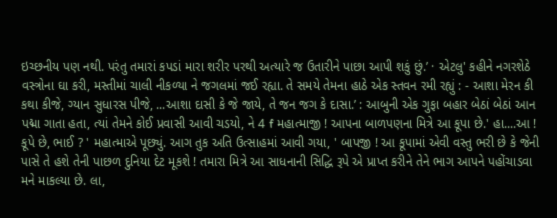ઇચ્છનીય પણ નથી. પરંતુ તમારાં કપડાં મારા શરીર પરથી અત્યારે જ ઉતારીને પાછા આપી શકું છું.’ · એટલુ' કહીને નગરશેઠે વસ્ત્રોના ઘા કરી, મસ્તીમાં ચાલી નીકળ્યા ને જગલમાં જઈ રહ્યા. તે સમયે તેમના હાઠે એક સ્તવન રમી રહ્યું : - આશા મેરન કી કથા કીજે, ગ્યાન સુધારસ પીજે, ...આશા દાસી કે જે જાયે, તે જન જગ કે દાસા.’ : આબુની એક ગુફા બહાર બેઠાં બેઠાં આન પદ્મા ગાતા હતા, ત્યાં તેમને કોઈ પ્રવાસી આવી ચડયો, ને 4 f મહાત્માજી ! આપના બાળપણના મિત્રે આ કૂપા છે.' હા....આ ! કૂપે છે, ભાઈ ? ' મહાત્માએ પૂછ્યું. આગ તુક અતિ ઉત્સાહમાં આવી ગયા, ' બાપજી ! આ કૂપામાં એવી વસ્તુ ભરી છે કે જેની પાસે તે હશે તેની પાછળ દુનિયા દેટ મૂકશે ! તમારા મિત્રે આ સાધનાની સિદ્ધિ રૂપે એ પ્રાપ્ત કરીને તેને ભાગ આપને પહોંચાડવા મને માકલ્યા છે. લા,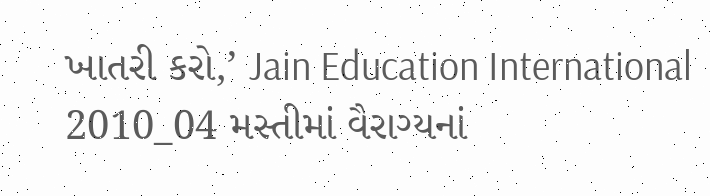ખાતરી કરો,’ Jain Education International 2010_04 મસ્તીમાં વૈરાગ્યનાં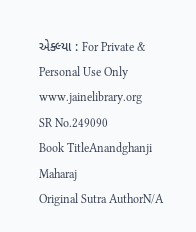એક્લ્યા : For Private & Personal Use Only www.jainelibrary.org
SR No.249090
Book TitleAnandghanji Maharaj
Original Sutra AuthorN/A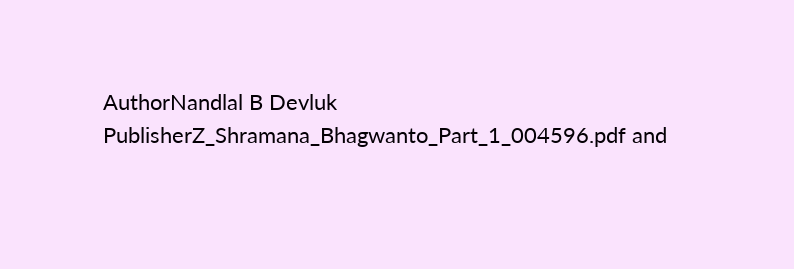AuthorNandlal B Devluk
PublisherZ_Shramana_Bhagwanto_Part_1_004596.pdf and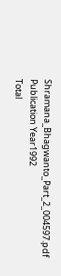Shramana_Bhagwanto_Part_2_004597.pdf
Publication Year1992
Total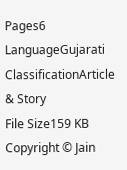Pages6
LanguageGujarati
ClassificationArticle & Story
File Size159 KB
Copyright © Jain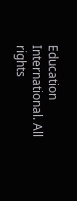Education International. All rights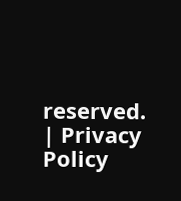reserved. | Privacy Policy